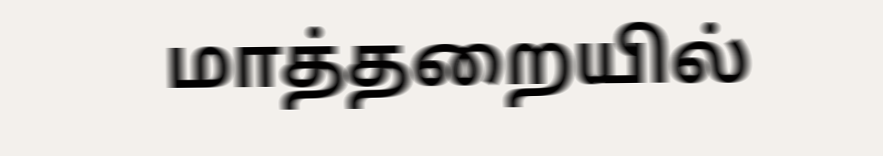மாத்தறையில்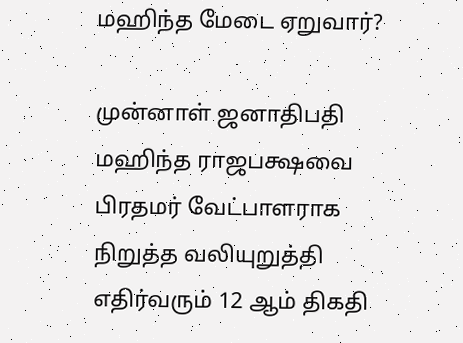மஹிந்த மேடை ஏறுவார்?

முன்னாள் ஜனாதிபதி மஹிந்த ராஜபக்ஷவை பிரதமர் வேட்பாளராக நிறுத்த வலியுறுத்தி எதிர்வரும் 12 ஆம் திகதி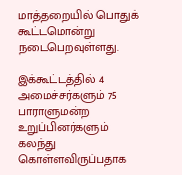மாத்தறையில் பொதுக் கூட்டமொன்று நடைபெறவுள்ளது.

இக்கூட்டத்தில் 4 அமைச்சர்களும் 75 பாராளுமன்ற உறுப்பினர்களும் கலந்து கொள்ளவிருப்பதாக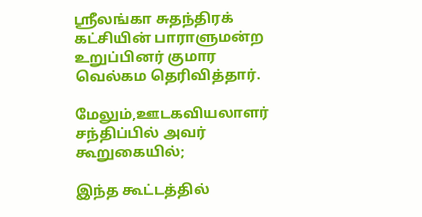ஸ்ரீலங்கா சுதந்திரக் கட்சியின் பாராளுமன்ற உறுப்பினர் குமார வெல்கம தெரிவித்தார்.

மேலும்,ஊடகவியலாளர் சந்திப்பில் அவர் கூறுகையில்;

இந்த கூட்டத்தில்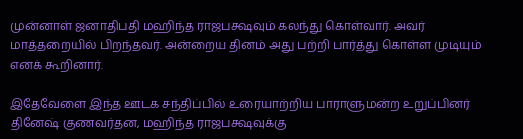முன்னாள் ஜனாதிபதி மஹிந்த ராஜபக்ஷவும் கலந்து கொள்வார். அவர் மாத்தறையில் பிறந்தவர். அன்றைய தினம் அது பற்றி பார்த்து கொள்ள முடியும் எனக் கூறினார்.

இதேவேளை இந்த ஊடக சந்திப்பில் உரையாற்றிய பாராளுமன்ற உறுப்பினர் தினேஷ் குணவர்தன, மஹிந்த ராஜபக்ஷவுக்கு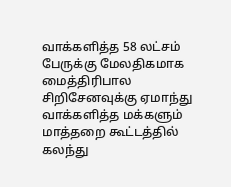வாக்களித்த 58 லட்சம் பேருக்கு மேலதிகமாக மைத்திரிபால சிறிசேனவுக்கு ஏமாந்து வாக்களித்த மக்களும் மாத்தறை கூட்டத்தில் கலந்து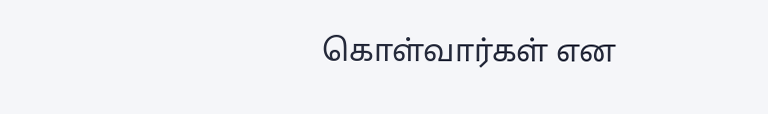கொள்வார்கள் என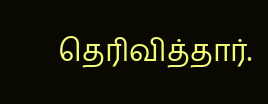தெரிவித்தார்.